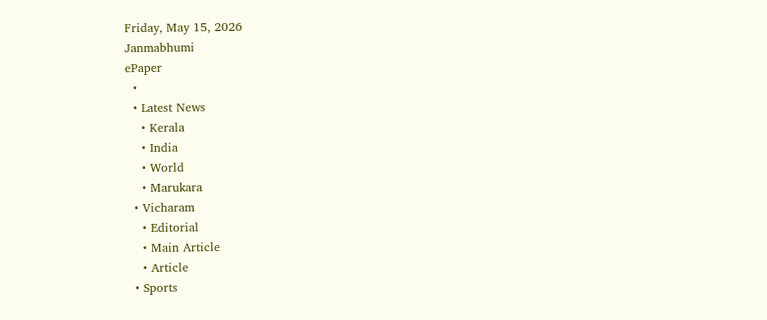Friday, May 15, 2026
Janmabhumi
ePaper
  •
  • Latest News
    • Kerala
    • India
    • World
    • Marukara
  • Vicharam
    • Editorial
    • Main Article
    • Article
  • Sports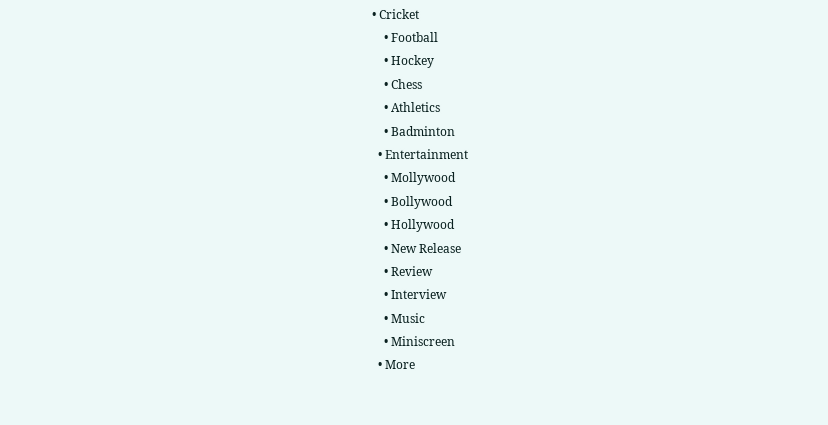• Cricket
    • Football
    • Hockey
    • Chess
    • Athletics
    • Badminton
  • Entertainment
    • Mollywood
    • Bollywood
    • Hollywood
    • New Release
    • Review
    • Interview
    • Music
    • Miniscreen
  • More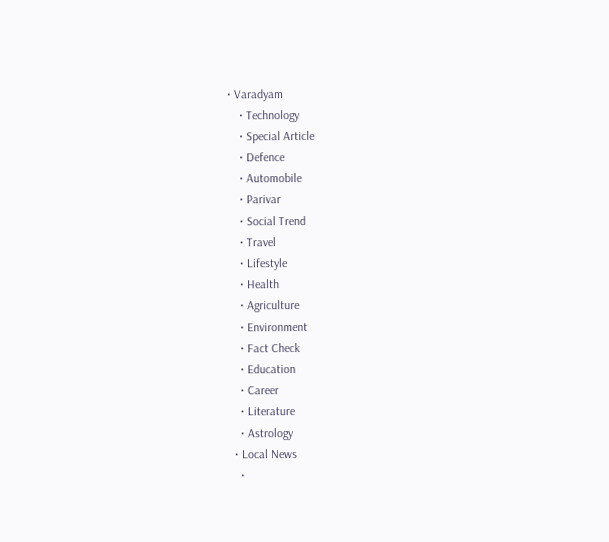• Varadyam
    • Technology
    • Special Article
    • Defence
    • Automobile
    • Parivar
    • Social Trend
    • Travel
    • Lifestyle
    • Health
    • Agriculture
    • Environment
    • Fact Check
    • Education
    • Career
    • Literature
    • Astrology
  • Local News
    •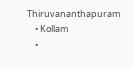Thiruvananthapuram
    • Kollam
    •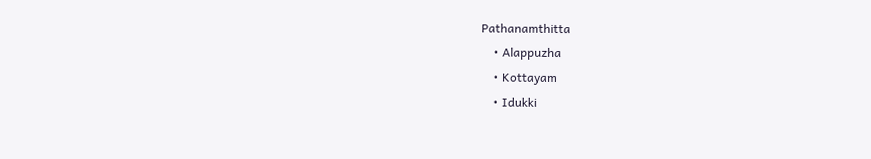Pathanamthitta
    • Alappuzha
    • Kottayam
    • Idukki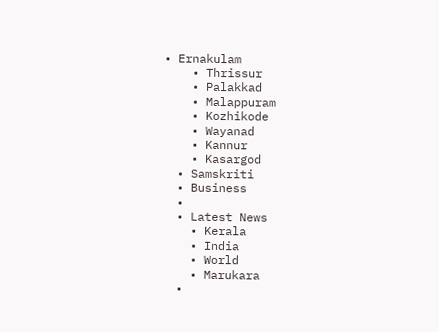• Ernakulam
    • Thrissur
    • Palakkad
    • Malappuram
    • Kozhikode
    • Wayanad
    • Kannur
    • Kasargod
  • Samskriti
  • Business
  •
  • Latest News
    • Kerala
    • India
    • World
    • Marukara
  •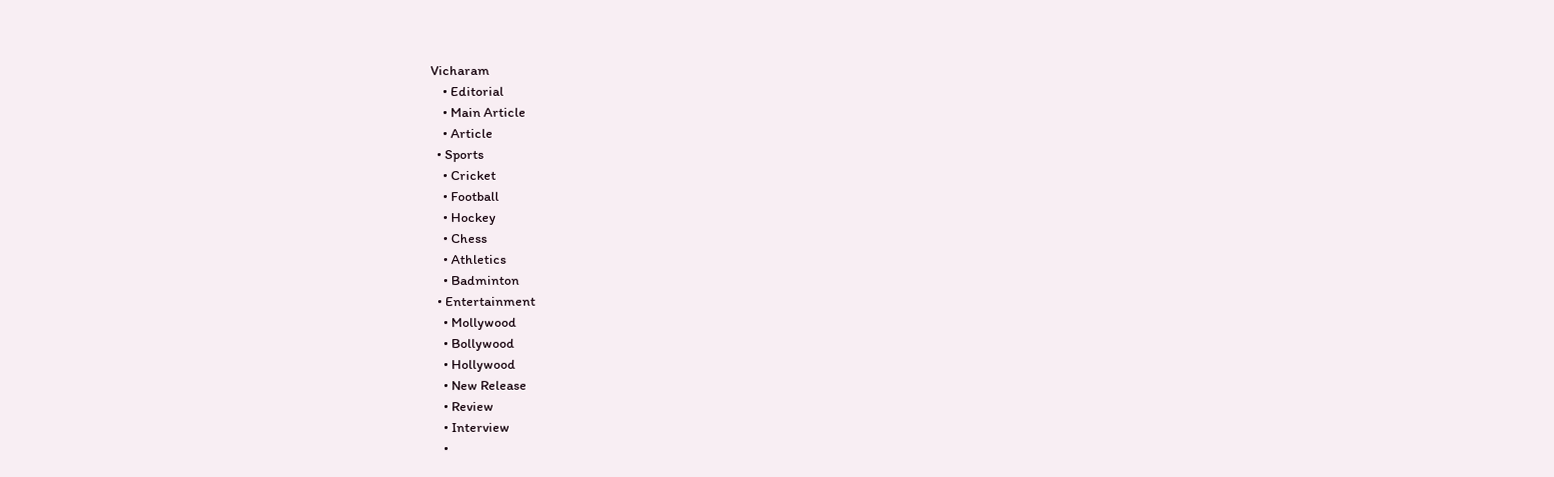Vicharam
    • Editorial
    • Main Article
    • Article
  • Sports
    • Cricket
    • Football
    • Hockey
    • Chess
    • Athletics
    • Badminton
  • Entertainment
    • Mollywood
    • Bollywood
    • Hollywood
    • New Release
    • Review
    • Interview
    •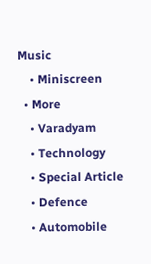Music
    • Miniscreen
  • More
    • Varadyam
    • Technology
    • Special Article
    • Defence
    • Automobile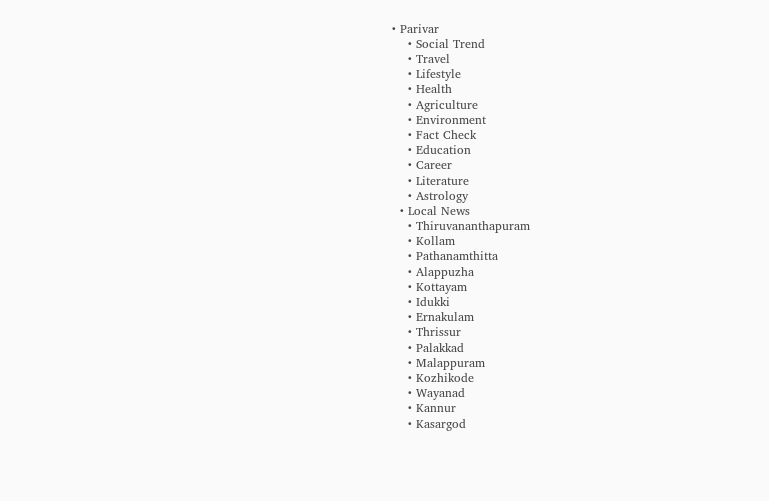• Parivar
    • Social Trend
    • Travel
    • Lifestyle
    • Health
    • Agriculture
    • Environment
    • Fact Check
    • Education
    • Career
    • Literature
    • Astrology
  • Local News
    • Thiruvananthapuram
    • Kollam
    • Pathanamthitta
    • Alappuzha
    • Kottayam
    • Idukki
    • Ernakulam
    • Thrissur
    • Palakkad
    • Malappuram
    • Kozhikode
    • Wayanad
    • Kannur
    • Kasargod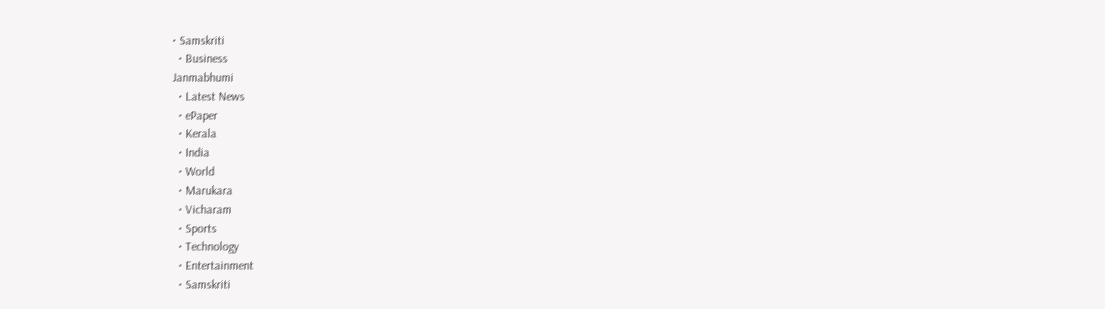• Samskriti
  • Business
Janmabhumi
  • Latest News
  • ePaper
  • Kerala
  • India
  • World
  • Marukara
  • Vicharam
  • Sports
  • Technology
  • Entertainment
  • Samskriti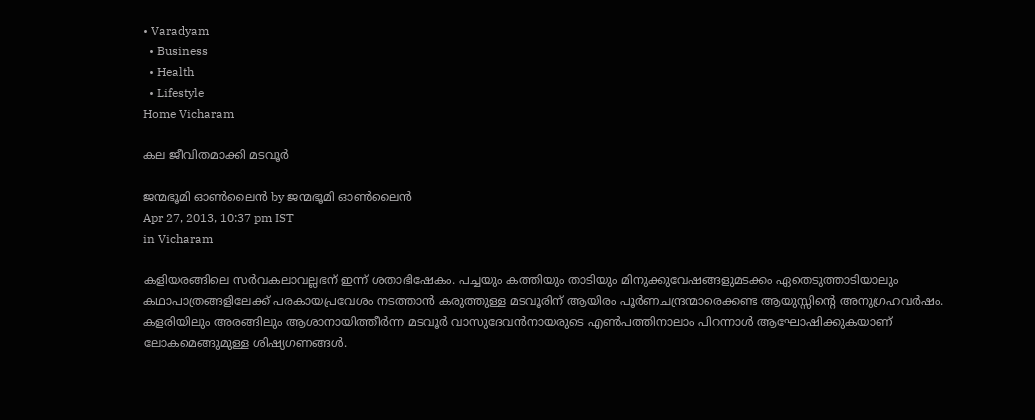• Varadyam
  • Business
  • Health
  • Lifestyle
Home Vicharam

കല ജീവിതമാക്കി മടവൂര്‍

ജന്മഭൂമി ഓണ്‍ലൈന്‍ by ജന്മഭൂമി ഓണ്‍ലൈന്‍
Apr 27, 2013, 10:37 pm IST
in Vicharam

കളിയരങ്ങിലെ സര്‍വകലാവല്ലഭന്‌ ഇന്ന്‌ ശതാഭിഷേകം. പച്ചയും കത്തിയും താടിയും മിനുക്കുവേഷങ്ങളുമടക്കം ഏതെടുത്താടിയാലും കഥാപാത്രങ്ങളിലേക്ക്‌ പരകായപ്രവേശം നടത്താന്‍ കരുത്തുള്ള മടവൂരിന്‌ ആയിരം പൂര്‍ണചന്ദ്രന്മാരെക്കണ്ട ആയുസ്സിന്റെ അനുഗ്രഹവര്‍ഷം. കളരിയിലും അരങ്ങിലും ആശാനായിത്തീര്‍ന്ന മടവൂര്‍ വാസുദേവന്‍നായരുടെ എണ്‍പത്തിനാലാം പിറന്നാള്‍ ആഘോഷിക്കുകയാണ്‌ ലോകമെങ്ങുമുള്ള ശിഷ്യഗണങ്ങള്‍.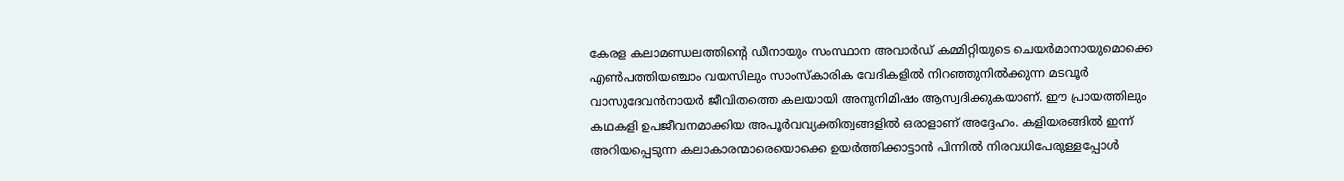കേരള കലാമണ്ഡലത്തിന്റെ ഡീനായും സംസ്ഥാന അവാര്‍ഡ്‌ കമ്മിറ്റിയുടെ ചെയര്‍മാനായുമൊക്കെ എണ്‍പത്തിയഞ്ചാം വയസിലും സാംസ്കാരിക വേദികളില്‍ നിറഞ്ഞുനില്‍ക്കുന്ന മടവൂര്‍ വാസുദേവന്‍നായര്‍ ജീവിതത്തെ കലയായി അനുനിമിഷം ആസ്വദിക്കുകയാണ്‌. ഈ പ്രായത്തിലും കഥകളി ഉപജീവനമാക്കിയ അപൂര്‍വവ്യക്തിത്വങ്ങളില്‍ ഒരാളാണ്‌ അദ്ദേഹം. കളിയരങ്ങില്‍ ഇന്ന്‌ അറിയപ്പെടുന്ന കലാകാരന്മാരെയൊക്കെ ഉയര്‍ത്തിക്കാട്ടാന്‍ പിന്നില്‍ നിരവധിപേരുള്ളപ്പോള്‍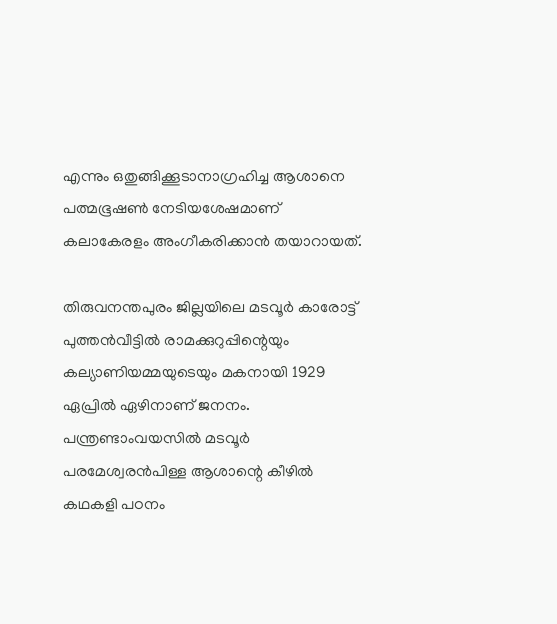എന്നും ഒതുങ്ങിക്കൂടാനാഗ്രഹിച്ച ആശാനെ പത്മഭൂഷണ്‍ നേടിയശേഷമാണ്‌ കലാകേരളം അംഗീകരിക്കാന്‍ തയാറായത്‌.

തിരുവനന്തപുരം ജില്ലയിലെ മടവൂര്‍ കാരോട്ട്‌ പുത്തന്‍വീട്ടില്‍ രാമക്കുറുപ്പിന്റെയും കല്യാണിയമ്മയുടെയും മകനായി 1929 ഏപ്രില്‍ ഏഴിനാണ്‌ ജനനം. പന്ത്രണ്ടാംവയസില്‍ മടവൂര്‍ പരമേശ്വരന്‍പിള്ള ആശാന്റെ കീഴില്‍ കഥകളി പഠനം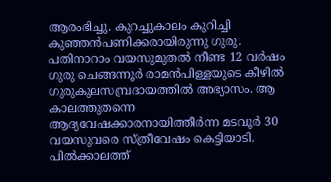ആരംഭിച്ചു. കുറച്ചുകാലം കുറിച്ചി കുഞ്ഞന്‍പണിക്കരായിരുന്നു ഗുരു. പതിനാറാം വയസുമുതല്‍ നീണ്ട 12 വര്‍ഷം ഗുരു ചെങ്ങന്നൂര്‍ രാമന്‍പിള്ളയുടെ കീഴില്‍ ഗുരുകുലസമ്പ്രദായത്തില്‍ അഭ്യാസം. ആ കാലത്തുതന്നെ ആദ്യവേഷക്കാരനായിത്തീര്‍ന്ന മടവൂര്‍ 30 വയസുവരെ സ്ത്രീവേഷം കെട്ടിയാടി. പില്‍ക്കാലത്ത്‌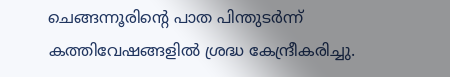ചെങ്ങന്നൂരിന്റെ പാത പിന്തുടര്‍ന്ന്‌ കത്തിവേഷങ്ങളില്‍ ശ്രദ്ധ കേന്ദ്രീകരിച്ചു.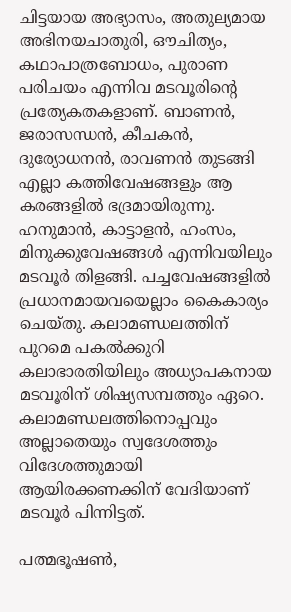ചിട്ടയായ അഭ്യാസം, അതുല്യമായ അഭിനയചാതുരി, ഔചിത്യം, കഥാപാത്രബോധം, പുരാണ പരിചയം എന്നിവ മടവൂരിന്റെ പ്രത്യേകതകളാണ്‌. ബാണന്‍, ജരാസന്ധന്‍, കീചകന്‍, ദുര്യോധനന്‍, രാവണന്‍ തുടങ്ങി എല്ലാ കത്തിവേഷങ്ങളും ആ കരങ്ങളില്‍ ഭദ്രമായിരുന്നു. ഹനുമാന്‍, കാട്ടാളന്‍, ഹംസം, മിനുക്കുവേഷങ്ങള്‍ എന്നിവയിലും മടവൂര്‍ തിളങ്ങി. പച്ചവേഷങ്ങളില്‍ പ്രധാനമായവയെല്ലാം കൈകാര്യം ചെയ്തു. കലാമണ്ഡലത്തിന്‌ പുറമെ പകല്‍ക്കുറി കലാഭാരതിയിലും അധ്യാപകനായ മടവൂരിന്‌ ശിഷ്യസമ്പത്തും ഏറെ. കലാമണ്ഡലത്തിനൊപ്പവും അല്ലാതെയും സ്വദേശത്തും വിദേശത്തുമായി ആയിരക്കണക്കിന്‌ വേദിയാണ്‌ മടവൂര്‍ പിന്നിട്ടത്‌.

പത്മഭൂഷണ്‍,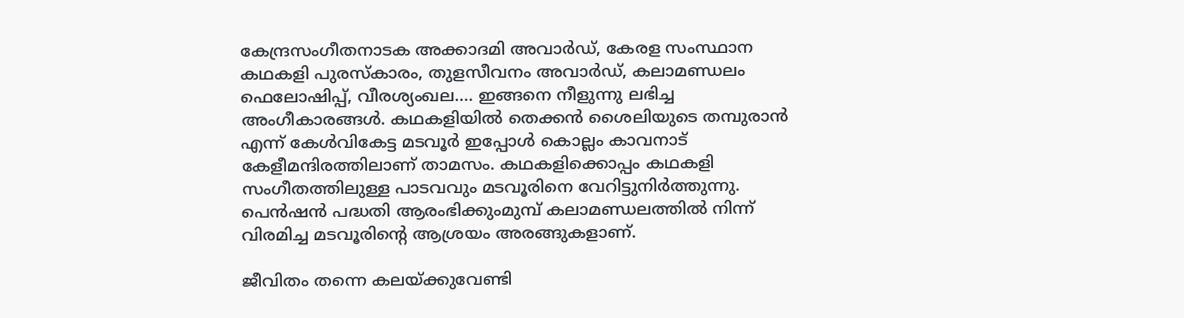കേന്ദ്രസംഗീതനാടക അക്കാദമി അവാര്‍ഡ്‌, കേരള സംസ്ഥാന കഥകളി പുരസ്കാരം, തുളസീവനം അവാര്‍ഡ്‌, കലാമണ്ഡലം ഫെലോഷിപ്പ്‌, വീരശ്യംഖല…. ഇങ്ങനെ നീളുന്നു ലഭിച്ച അംഗീകാരങ്ങള്‍. കഥകളിയില്‍ തെക്കന്‍ ശൈലിയുടെ തമ്പുരാന്‍ എന്ന്‌ കേള്‍വികേട്ട മടവൂര്‍ ഇപ്പോള്‍ കൊല്ലം കാവനാട്‌ കേളീമന്ദിരത്തിലാണ്‌ താമസം. കഥകളിക്കൊപ്പം കഥകളി സംഗീതത്തിലുള്ള പാടവവും മടവൂരിനെ വേറിട്ടുനിര്‍ത്തുന്നു. പെന്‍ഷന്‍ പദ്ധതി ആരംഭിക്കുംമുമ്പ്‌ കലാമണ്ഡലത്തില്‍ നിന്ന്‌ വിരമിച്ച മടവൂരിന്റെ ആശ്രയം അരങ്ങുകളാണ്‌.

ജീവിതം തന്നെ കലയ്‌ക്കുവേണ്ടി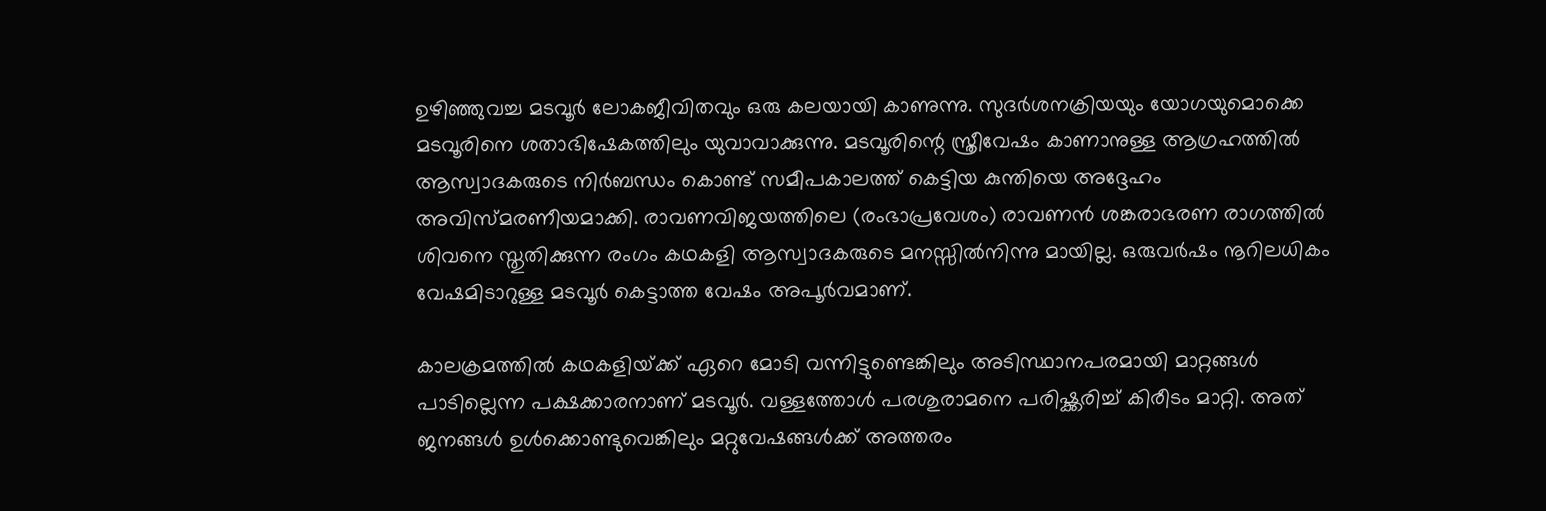ഉഴിഞ്ഞുവച്ച മടവൂര്‍ ലോകജീവിതവും ഒരു കലയായി കാണുന്നു. സുദര്‍ശനക്രിയയും യോഗയുമൊക്കെ മടവൂരിനെ ശതാഭിഷേകത്തിലും യുവാവാക്കുന്നു. മടവൂരിന്റെ സ്ത്രീവേഷം കാണാനുള്ള ആഗ്രഹത്തില്‍ ആസ്വാദകരുടെ നിര്‍ബന്ധം കൊണ്ട്‌ സമീപകാലത്ത്‌ കെട്ടിയ കുന്തിയെ അദ്ദേഹം അവിസ്മരണീയമാക്കി. രാവണവിജയത്തിലെ (രംഭാപ്രവേശം) രാവണന്‍ ശങ്കരാഭരണ രാഗത്തില്‍ ശിവനെ സ്തുതിക്കുന്ന രംഗം കഥകളി ആസ്വാദകരുടെ മനസ്സില്‍നിന്നു മായില്ല. ഒരുവര്‍ഷം നൂറിലധികം വേഷമിടാറുള്ള മടവൂര്‍ കെട്ടാത്ത വേഷം അപൂര്‍വമാണ്‌.

കാലക്രമത്തില്‍ കഥകളിയ്‌ക്ക്‌ ഏറെ മോടി വന്നിട്ടുണ്ടെങ്കിലും അടിസ്ഥാനപരമായി മാറ്റങ്ങള്‍ പാടില്ലെന്ന പക്ഷക്കാരനാണ്‌ മടവൂര്‍. വള്ളത്തോള്‍ പരശുരാമനെ പരിഷ്ക്കരിച്ച്‌ കിരീടം മാറ്റി. അത്‌ ജനങ്ങള്‍ ഉള്‍ക്കൊണ്ടുവെങ്കിലും മറ്റുവേഷങ്ങള്‍ക്ക്‌ അത്തരം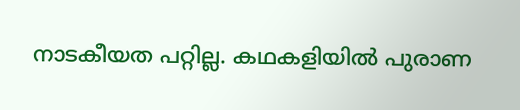നാടകീയത പറ്റില്ല. കഥകളിയില്‍ പുരാണ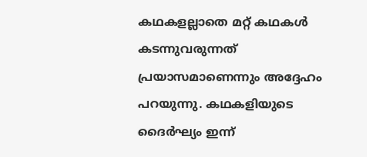കഥകളല്ലാതെ മറ്റ്‌ കഥകള്‍ കടന്നുവരുന്നത്‌ പ്രയാസമാണെന്നും അദ്ദേഹം പറയുന്നു. കഥകളിയുടെ ദൈര്‍ഘ്യം ഇന്ന്‌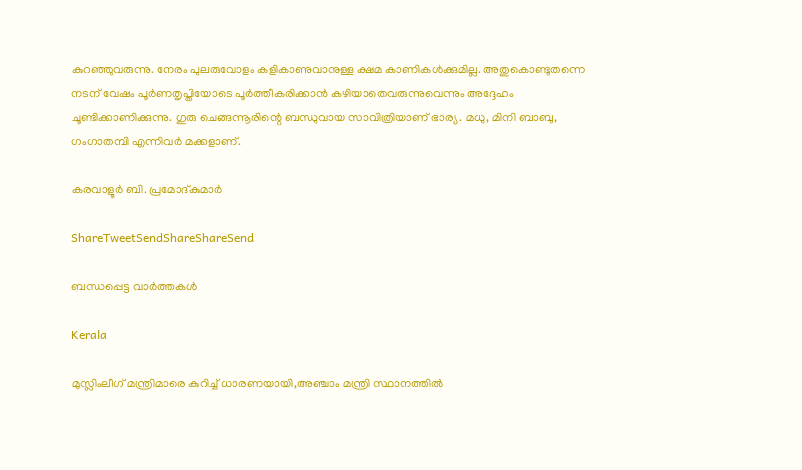കുറഞ്ഞുവരുന്നു. നേരം പുലരുവോളം കളികാണുവാനുള്ള ക്ഷമ കാണികള്‍ക്കുമില്ല. അതുകൊണ്ടുതന്നെ നടന്‌ വേഷം പൂര്‍ണതൃപ്തിയോടെ പൂര്‍ത്തീകരിക്കാന്‍ കഴിയാതെവരുന്നുവെന്നും അദ്ദേഹം ചൂണ്ടിക്കാണിക്കുന്നു. ഗുരു ചെങ്ങന്നൂരിന്റെ ബന്ധുവായ സാവിത്രിയാണ്‌ ഭാര്യ. മധു, മിനി ബാബു, ഗംഗാതമ്പി എന്നിവര്‍ മക്കളാണ്‌.

കരവാളൂര്‍ ബി. പ്രമോദ്കുമാര്‍

ShareTweetSendShareShareSend

ബന്ധപ്പെട്ട വാര്‍ത്തകള്‍

Kerala

മുസ്ലിംലീഗ് മന്ത്രിമാരെ കുറിച്ച് ധാരണയായി,അഞ്ചാം മന്ത്രി സ്ഥാനത്തില്‍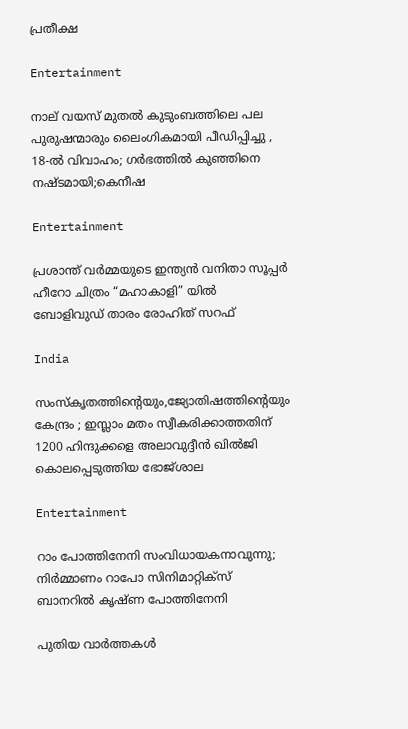പ്രതീക്ഷ

Entertainment

നാല് വയസ് മുതല്‍ കുടുംബത്തിലെ പല പുരുഷന്മാരും ലൈംഗികമായി പീഡിപ്പിച്ചു , 18-ല്‍ വിവാഹം; ഗര്‍ഭത്തില്‍ കുഞ്ഞിനെ നഷ്ടമായി;കെനീഷ

Entertainment

പ്രശാന്ത് വർമ്മയുടെ ഇന്ത്യൻ വനിതാ സൂപ്പർ ഹീറോ ചിത്രം “മഹാകാളി” യിൽ ബോളിവുഡ് താരം രോഹിത് സറഫ്

India

സംസ്‌കൃതത്തിന്റെയും,ജ്യോതിഷത്തിന്റെയും കേന്ദ്രം ; ഇസ്ലാം മതം സ്വീകരിക്കാത്തതിന് 1200 ഹിന്ദുക്കളെ അലാവുദ്ദീൻ ഖിൽജി കൊലപ്പെടുത്തിയ ഭോജ്ശാല

Entertainment

റാം പോത്തിനേനി സംവിധായകനാവുന്നു; നിർമ്മാണം റാപോ സിനിമാറ്റിക്‌സ് ബാനറിൽ കൃഷ്ണ പോത്തിനേനി

പുതിയ വാര്‍ത്തകള്‍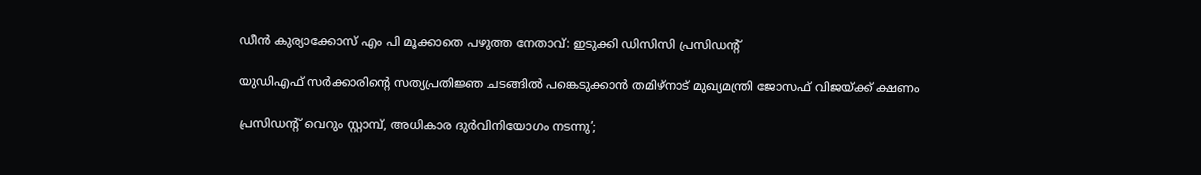ഡീന്‍ കുര്യാക്കോസ് എം പി മൂക്കാതെ പഴുത്ത നേതാവ്: ഇടുക്കി ഡിസിസി പ്രസിഡന്റ്

യുഡിഎഫ് സര്‍ക്കാരിന്റെ സത്യപ്രതിജ്ഞ ചടങ്ങില്‍ പങ്കെടുക്കാന്‍ തമിഴ്‌നാട് മുഖ്യമന്ത്രി ജോസഫ് വിജയ്‌ക്ക് ക്ഷണം

പ്രസിഡന്റ് വെറും സ്റ്റാമ്പ്, അധികാര ദുര്‍വിനിയോഗം നടന്നു’;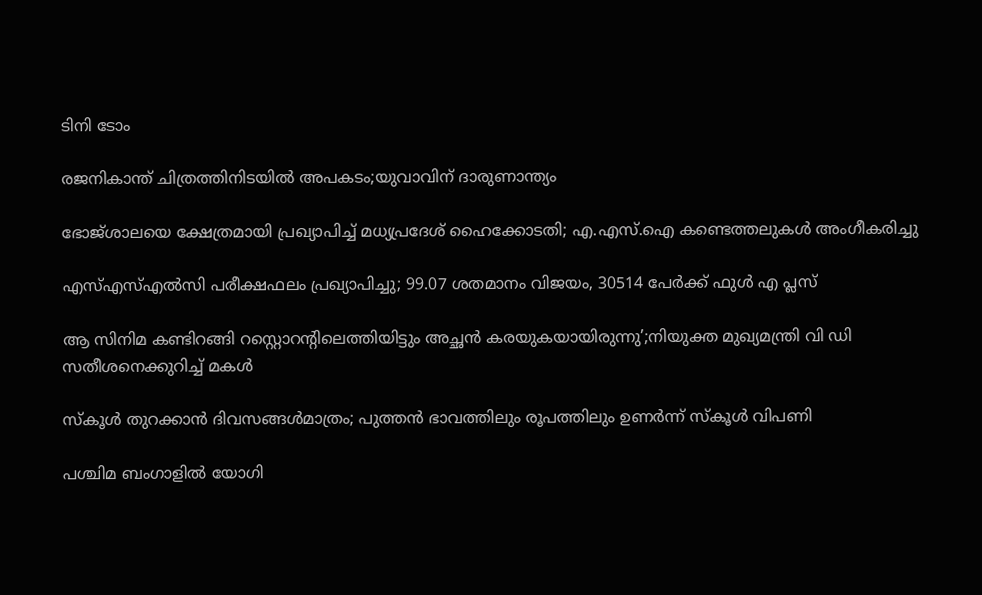ടിനി ടോം

രജനികാന്ത് ചിത്രത്തിനിടയിൽ അപകടം;യുവാവിന് ദാരുണാന്ത്യം

ഭോജ്ശാലയെ ക്ഷേത്രമായി പ്രഖ്യാപിച്ച് മധ്യപ്രദേശ് ഹൈക്കോടതി; എ.എസ്.ഐ കണ്ടെത്തലുകൾ അംഗീകരിച്ചു

എസ്എസ്എൽസി പരീക്ഷഫലം പ്രഖ്യാപിച്ചു; 99.07 ശതമാനം വിജയം, 30514 പേർക്ക് ഫുൾ എ പ്ലസ്

ആ സിനിമ കണ്ടിറങ്ങി റസ്റ്റൊറന്റിലെത്തിയിട്ടും അച്ഛൻ കരയുകയായിരുന്നു’;നിയുക്ത മുഖ്യമന്ത്രി വി ഡി സതീശനെക്കുറിച്ച് മകൾ

സ്‌കൂള്‍ തുറക്കാന്‍ ദിവസങ്ങള്‍മാത്രം; പുത്തന്‍ ഭാവത്തിലും രൂപത്തിലും ഉണര്‍ന്ന് സ്‌കൂള്‍ വിപണി

പശ്ചിമ ബംഗാളിൽ യോഗി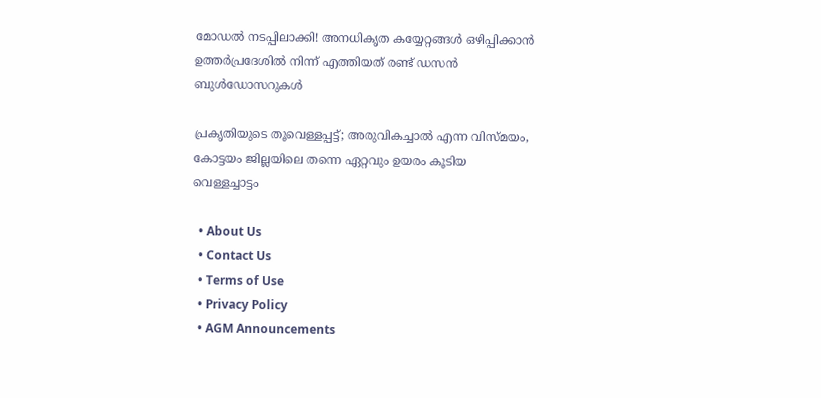മോഡൽ നടപ്പിലാക്കി! അനധികൃത കയ്യേറ്റങ്ങൾ ഒഴിപ്പിക്കാൻ ഉത്തർപ്രദേശിൽ നിന്ന് എത്തിയത് രണ്ട് ഡസൻ ബുൾഡോസറുകൾ

പ്രകൃതിയുടെ തൂവെള്ളപ്പട്ട്; അരുവികച്ചാല്‍ എന്ന വിസ്മയം, കോട്ടയം ജില്ലയിലെ തന്നെ ഏറ്റവും ഉയരം കൂടിയ വെള്ളച്ചാട്ടം

  • About Us
  • Contact Us
  • Terms of Use
  • Privacy Policy
  • AGM Announcements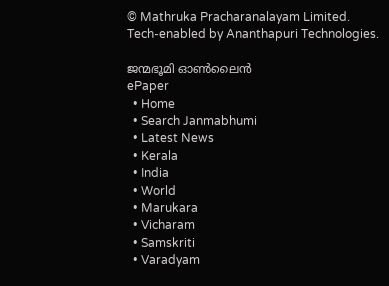© Mathruka Pracharanalayam Limited.
Tech-enabled by Ananthapuri Technologies.

ജന്മഭൂമി ഓണ്‍ലൈന്‍
ePaper
  • Home
  • Search Janmabhumi
  • Latest News
  • Kerala
  • India
  • World
  • Marukara
  • Vicharam
  • Samskriti
  • Varadyam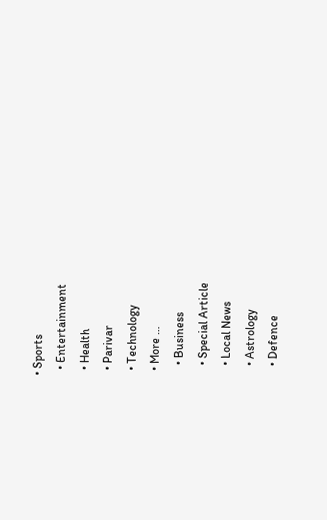• Sports
  • Entertainment
  • Health
  • Parivar
  • Technology
  • More …
    • Business
    • Special Article
    • Local News
    • Astrology
    • Defence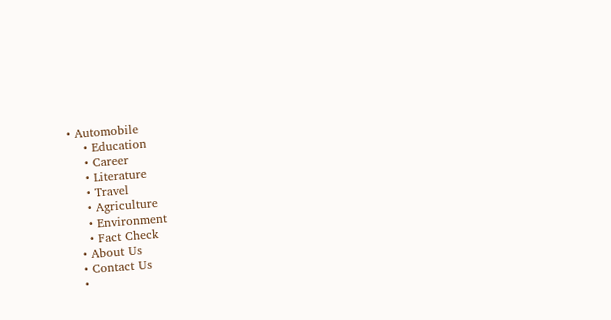• Automobile
    • Education
    • Career
    • Literature
    • Travel
    • Agriculture
    • Environment
    • Fact Check
  • About Us
  • Contact Us
  •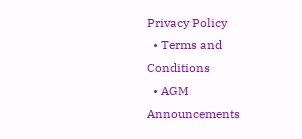Privacy Policy
  • Terms and Conditions
  • AGM Announcements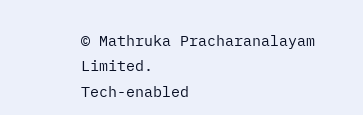© Mathruka Pracharanalayam Limited.
Tech-enabled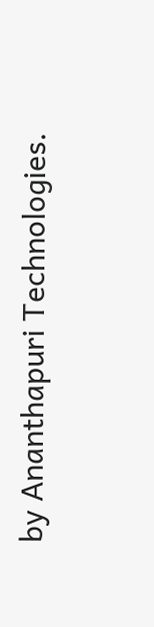by Ananthapuri Technologies.